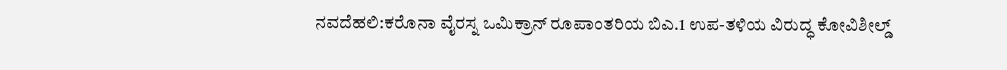ನವದೆಹಲಿ:ಕರೊನಾ ವೈರಸ್ನ ಒಮಿಕ್ರಾನ್ ರೂಪಾಂತರಿಯ ಬಿಎ.1 ಉಪ-ತಳಿಯ ವಿರುದ್ಧ ಕೋವಿಶೀಲ್ಡ್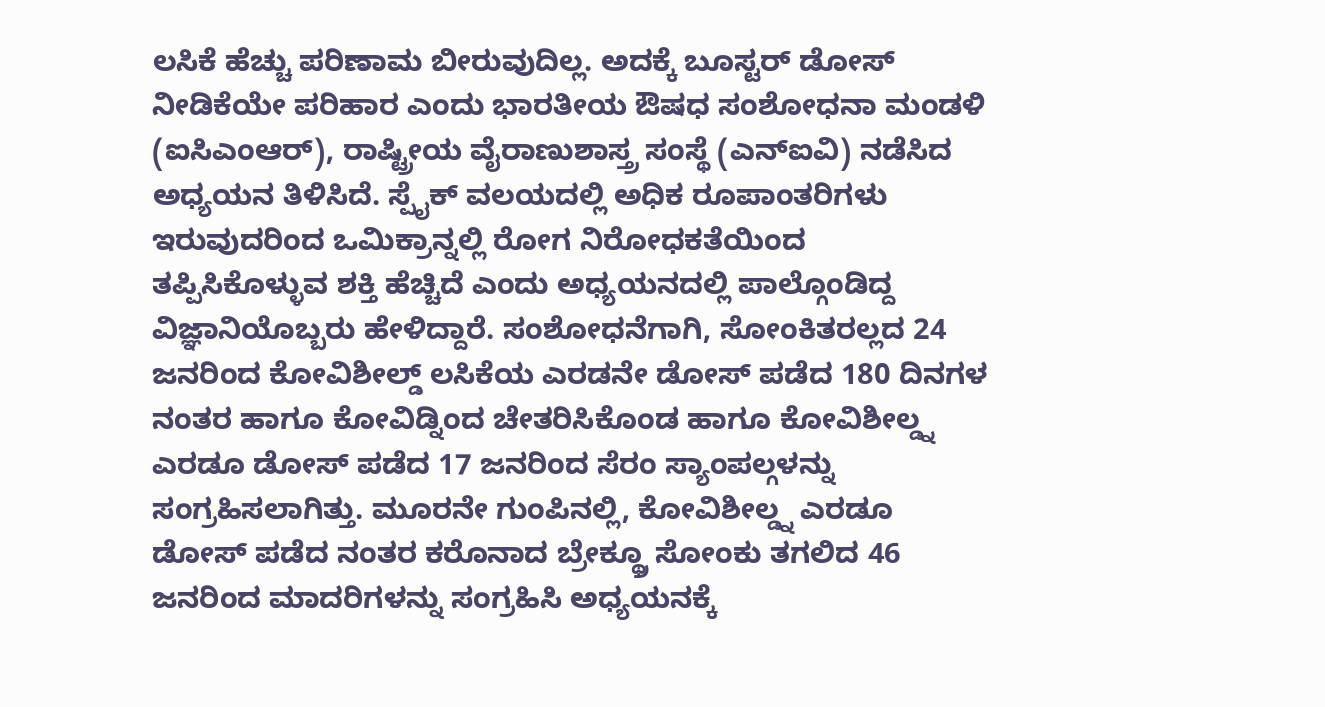ಲಸಿಕೆ ಹೆಚ್ಚು ಪರಿಣಾಮ ಬೀರುವುದಿಲ್ಲ. ಅದಕ್ಕೆ ಬೂಸ್ಟರ್ ಡೋಸ್ ನೀಡಿಕೆಯೇ ಪರಿಹಾರ ಎಂದು ಭಾರತೀಯ ಔಷಧ ಸಂಶೋಧನಾ ಮಂಡಳಿ (ಐಸಿಎಂಆರ್), ರಾಷ್ಟ್ರೀಯ ವೈರಾಣುಶಾಸ್ತ್ರ ಸಂಸ್ಥೆ (ಎನ್ಐವಿ) ನಡೆಸಿದ ಅಧ್ಯಯನ ತಿಳಿಸಿದೆ. ಸ್ಪೈಕ್ ವಲಯದಲ್ಲಿ ಅಧಿಕ ರೂಪಾಂತರಿಗಳು ಇರುವುದರಿಂದ ಒಮಿಕ್ರಾನ್ನಲ್ಲಿ ರೋಗ ನಿರೋಧಕತೆಯಿಂದ ತಪ್ಪಿಸಿಕೊಳ್ಳುವ ಶಕ್ತಿ ಹೆಚ್ಚಿದೆ ಎಂದು ಅಧ್ಯಯನದಲ್ಲಿ ಪಾಲ್ಗೊಂಡಿದ್ದ ವಿಜ್ಞಾನಿಯೊಬ್ಬರು ಹೇಳಿದ್ದಾರೆ. ಸಂಶೋಧನೆಗಾಗಿ, ಸೋಂಕಿತರಲ್ಲದ 24 ಜನರಿಂದ ಕೋವಿಶೀಲ್ಡ್ ಲಸಿಕೆಯ ಎರಡನೇ ಡೋಸ್ ಪಡೆದ 180 ದಿನಗಳ ನಂತರ ಹಾಗೂ ಕೋವಿಡ್ನಿಂದ ಚೇತರಿಸಿಕೊಂಡ ಹಾಗೂ ಕೋವಿಶೀಲ್ಡ್ನ ಎರಡೂ ಡೋಸ್ ಪಡೆದ 17 ಜನರಿಂದ ಸೆರಂ ಸ್ಯಾಂಪಲ್ಗಳನ್ನು ಸಂಗ್ರಹಿಸಲಾಗಿತ್ತು. ಮೂರನೇ ಗುಂಪಿನಲ್ಲಿ, ಕೋವಿಶೀಲ್ಡ್ನ ಎರಡೂ ಡೋಸ್ ಪಡೆದ ನಂತರ ಕರೊನಾದ ಬ್ರೇಕ್ಥ್ರೂ ಸೋಂಕು ತಗಲಿದ 46 ಜನರಿಂದ ಮಾದರಿಗಳನ್ನು ಸಂಗ್ರಹಿಸಿ ಅಧ್ಯಯನಕ್ಕೆ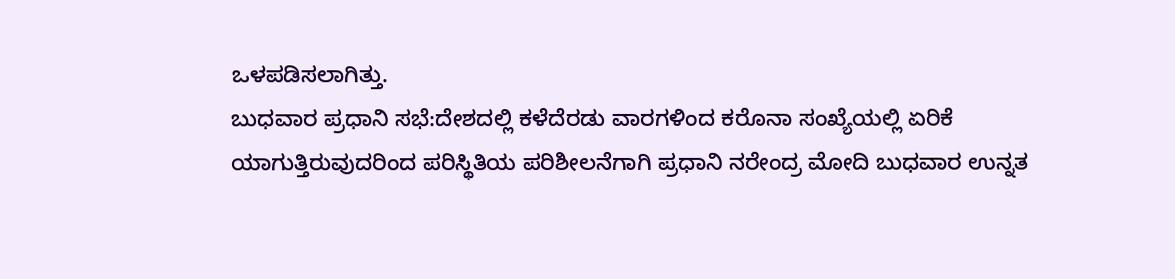ಒಳಪಡಿಸಲಾಗಿತ್ತು.
ಬುಧವಾರ ಪ್ರಧಾನಿ ಸಭೆ:ದೇಶದಲ್ಲಿ ಕಳೆದೆರಡು ವಾರಗಳಿಂದ ಕರೊನಾ ಸಂಖ್ಯೆಯಲ್ಲಿ ಏರಿಕೆ ಯಾಗುತ್ತಿರುವುದರಿಂದ ಪರಿಸ್ಥಿತಿಯ ಪರಿಶೀಲನೆಗಾಗಿ ಪ್ರಧಾನಿ ನರೇಂದ್ರ ಮೋದಿ ಬುಧವಾರ ಉನ್ನತ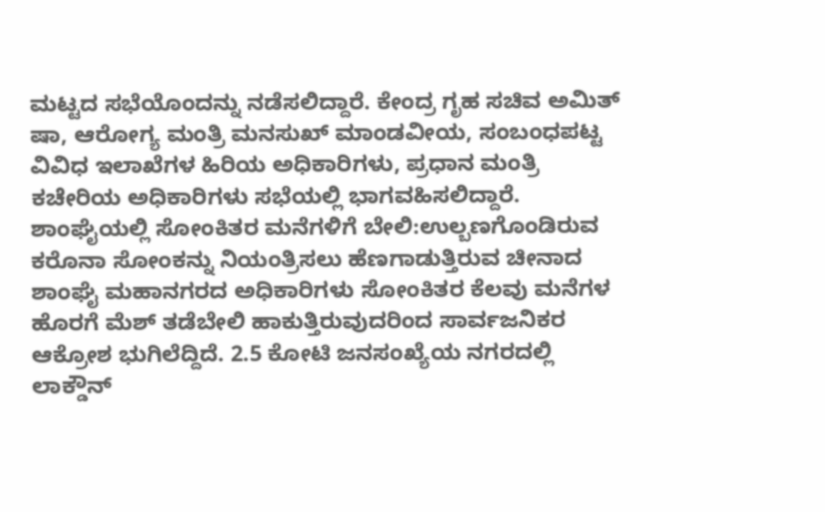ಮಟ್ಟದ ಸಭೆಯೊಂದನ್ನು ನಡೆಸಲಿದ್ದಾರೆ. ಕೇಂದ್ರ ಗೃಹ ಸಚಿವ ಅಮಿತ್ ಷಾ, ಆರೋಗ್ಯ ಮಂತ್ರಿ ಮನಸುಖ್ ಮಾಂಡವೀಯ, ಸಂಬಂಧಪಟ್ಟ ವಿವಿಧ ಇಲಾಖೆಗಳ ಹಿರಿಯ ಅಧಿಕಾರಿಗಳು, ಪ್ರಧಾನ ಮಂತ್ರಿ ಕಚೇರಿಯ ಅಧಿಕಾರಿಗಳು ಸಭೆಯಲ್ಲಿ ಭಾಗವಹಿಸಲಿದ್ದಾರೆ.
ಶಾಂಘೈಯಲ್ಲಿ ಸೋಂಕಿತರ ಮನೆಗಳಿಗೆ ಬೇಲಿ:ಉಲ್ಬಣಗೊಂಡಿರುವ ಕರೊನಾ ಸೋಂಕನ್ನು ನಿಯಂತ್ರಿಸಲು ಹೆಣಗಾಡುತ್ತಿರುವ ಚೀನಾದ ಶಾಂಘೈ ಮಹಾನಗರದ ಅಧಿಕಾರಿಗಳು ಸೋಂಕಿತರ ಕೆಲವು ಮನೆಗಳ ಹೊರಗೆ ಮೆಶ್ ತಡೆಬೇಲಿ ಹಾಕುತ್ತಿರುವುದರಿಂದ ಸಾರ್ವಜನಿಕರ ಆಕ್ರೋಶ ಭುಗಿಲೆದ್ದಿದೆ. 2.5 ಕೋಟಿ ಜನಸಂಖ್ಯೆಯ ನಗರದಲ್ಲಿ ಲಾಕ್ಡೌನ್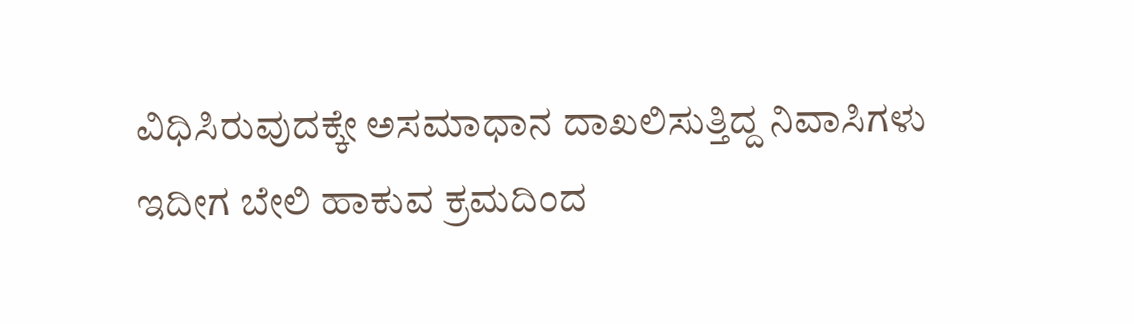ವಿಧಿಸಿರುವುದಕ್ಕೇ ಅಸಮಾಧಾನ ದಾಖಲಿಸುತ್ತಿದ್ದ ನಿವಾಸಿಗಳು ಇದೀಗ ಬೇಲಿ ಹಾಕುವ ಕ್ರಮದಿಂದ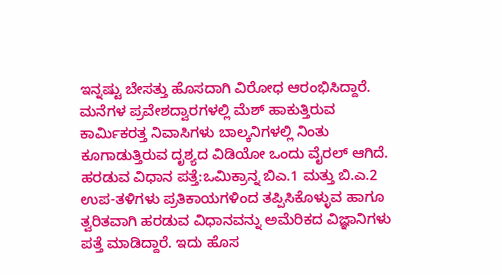ಇನ್ನಷ್ಟು ಬೇಸತ್ತು ಹೊಸದಾಗಿ ವಿರೋಧ ಆರಂಭಿಸಿದ್ದಾರೆ. ಮನೆಗಳ ಪ್ರವೇಶದ್ವಾರಗಳಲ್ಲಿ ಮೆಶ್ ಹಾಕುತ್ತಿರುವ ಕಾರ್ವಿುಕರತ್ತ ನಿವಾಸಿಗಳು ಬಾಲ್ಕನಿಗಳಲ್ಲಿ ನಿಂತು ಕೂಗಾಡುತ್ತಿರುವ ದೃಶ್ಯದ ವಿಡಿಯೋ ಒಂದು ವೈರಲ್ ಆಗಿದೆ.
ಹರಡುವ ವಿಧಾನ ಪತ್ತೆ:ಒಮಿಕ್ರಾನ್ನ ಬಿಎ.1 ಮತ್ತು ಬಿ.ಎ.2 ಉಪ-ತಳಿಗಳು ಪ್ರತಿಕಾಯಗಳಿಂದ ತಪ್ಪಿಸಿಕೊಳ್ಳುವ ಹಾಗೂ ತ್ವರಿತವಾಗಿ ಹರಡುವ ವಿಧಾನವನ್ನು ಅಮೆರಿಕದ ವಿಜ್ಞಾನಿಗಳು ಪತ್ತೆ ಮಾಡಿದ್ದಾರೆ. ಇದು ಹೊಸ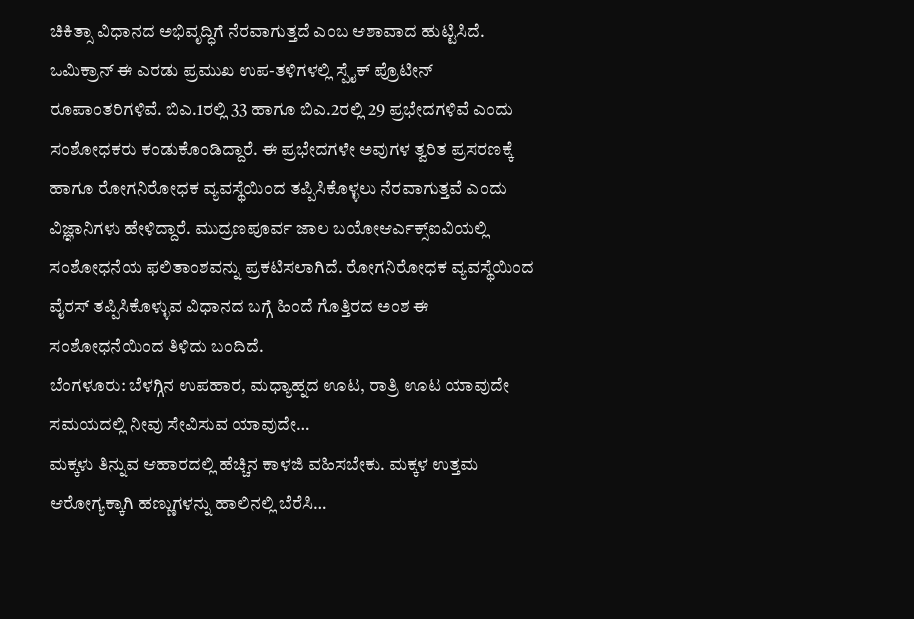ಚಿಕಿತ್ಸಾ ವಿಧಾನದ ಅಭಿವೃದ್ಧಿಗೆ ನೆರವಾಗುತ್ತದೆ ಎಂಬ ಆಶಾವಾದ ಹುಟ್ಟಿಸಿದೆ. ಒಮಿಕ್ರಾನ್ ಈ ಎರಡು ಪ್ರಮುಖ ಉಪ-ತಳಿಗಳಲ್ಲಿ ಸ್ಪೈಕ್ ಪ್ರೊಟೀನ್ ರೂಪಾಂತರಿಗಳಿವೆ. ಬಿಎ.1ರಲ್ಲಿ 33 ಹಾಗೂ ಬಿಎ.2ರಲ್ಲಿ 29 ಪ್ರಭೇದಗಳಿವೆ ಎಂದು ಸಂಶೋಧಕರು ಕಂಡುಕೊಂಡಿದ್ದಾರೆ. ಈ ಪ್ರಭೇದಗಳೇ ಅವುಗಳ ತ್ವರಿತ ಪ್ರಸರಣಕ್ಕೆ ಹಾಗೂ ರೋಗನಿರೋಧಕ ವ್ಯವಸ್ಥೆಯಿಂದ ತಪ್ಪಿಸಿಕೊಳ್ಳಲು ನೆರವಾಗುತ್ತವೆ ಎಂದು ವಿಜ್ಞಾನಿಗಳು ಹೇಳಿದ್ದಾರೆ. ಮುದ್ರಣಪೂರ್ವ ಜಾಲ ಬಯೋಆರ್ಎಕ್ಸ್ಐವಿಯಲ್ಲಿ ಸಂಶೋಧನೆಯ ಫಲಿತಾಂಶವನ್ನು ಪ್ರಕಟಿಸಲಾಗಿದೆ. ರೋಗನಿರೋಧಕ ವ್ಯವಸ್ಥೆಯಿಂದ ವೈರಸ್ ತಪ್ಪಿಸಿಕೊಳ್ಳುವ ವಿಧಾನದ ಬಗ್ಗೆ ಹಿಂದೆ ಗೊತ್ತಿರದ ಅಂಶ ಈ ಸಂಶೋಧನೆಯಿಂದ ತಿಳಿದು ಬಂದಿದೆ.
ಬೆಂಗಳೂರು: ಬೆಳಗ್ಗಿನ ಉಪಹಾರ, ಮಧ್ಯಾಹ್ನದ ಊಟ, ರಾತ್ರಿ ಊಟ ಯಾವುದೇ ಸಮಯದಲ್ಲಿ ನೀವು ಸೇವಿಸುವ ಯಾವುದೇ…
ಮಕ್ಕಳು ತಿನ್ನುವ ಆಹಾರದಲ್ಲಿ ಹೆಚ್ಚಿನ ಕಾಳಜಿ ವಹಿಸಬೇಕು. ಮಕ್ಕಳ ಉತ್ತಮ ಆರೋಗ್ಯಕ್ಕಾಗಿ ಹಣ್ಣುಗಳನ್ನು ಹಾಲಿನಲ್ಲಿ ಬೆರೆಸಿ…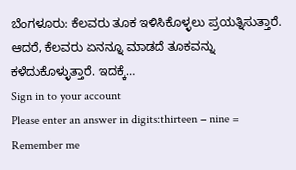ಬೆಂಗಳೂರು: ಕೆಲವರು ತೂಕ ಇಳಿಸಿಕೊಳ್ಳಲು ಪ್ರಯತ್ನಿಸುತ್ತಾರೆ. ಆದರೆ, ಕೆಲವರು ಏನನ್ನೂ ಮಾಡದೆ ತೂಕವನ್ನು ಕಳೆದುಕೊಳ್ಳುತ್ತಾರೆ. ಇದಕ್ಕೆ…
Sign in to your account
Please enter an answer in digits:thirteen − nine =
Remember me